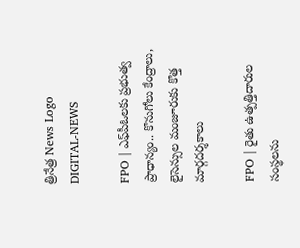త్రినేత్ర News Logo
DIGITAL-NEWS

FPO | ఎఫ్‌పీఓలకు ప్రభుత్వ ప్రాధాన్యం.. కొనుగోలు కేంద్రాలు, లైసెన్సుల మంజూరుకు కొత్త మార్గదర్శకాలు

FPO | రైతు ఉత్పత్తిదారుల సంస్థలను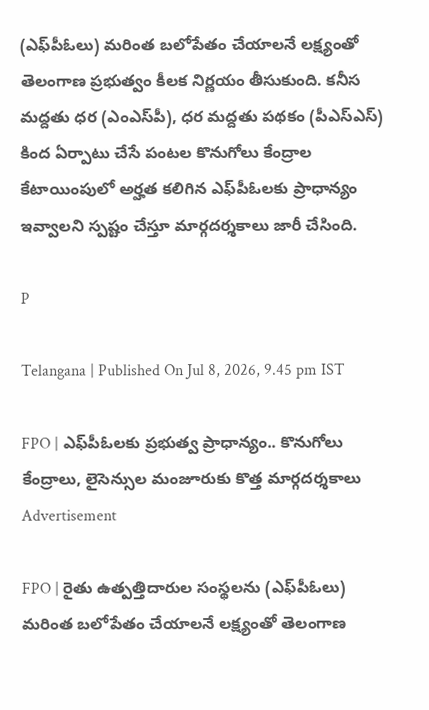(ఎఫ్‌పీఓలు) మరింత బలోపేతం చేయాలనే లక్ష్యంతో తెలంగాణ ప్రభుత్వం కీలక నిర్ణయం తీసుకుంది. కనీస మద్దతు ధర (ఎంఎస్‌పీ), ధర మద్దతు పథకం (పీఎస్‌ఎస్) కింద ఏర్పాటు చేసే పంటల కొనుగోలు కేంద్రాల కేటాయింపులో అర్హత కలిగిన ఎఫ్‌పీఓలకు ప్రాధాన్యం ఇవ్వాలని స్పష్టం చేస్తూ మార్గదర్శకాలు జారీ చేసింది.

P

Telangana | Published On Jul 8, 2026, 9.45 pm IST

FPO | ఎఫ్‌పీఓలకు ప్రభుత్వ ప్రాధాన్యం.. కొనుగోలు కేంద్రాలు, లైసెన్సుల మంజూరుకు కొత్త మార్గదర్శకాలు
Advertisement

FPO | రైతు ఉత్పత్తిదారుల సంస్థలను (ఎఫ్‌పీఓలు) మరింత బలోపేతం చేయాలనే లక్ష్యంతో తెలంగాణ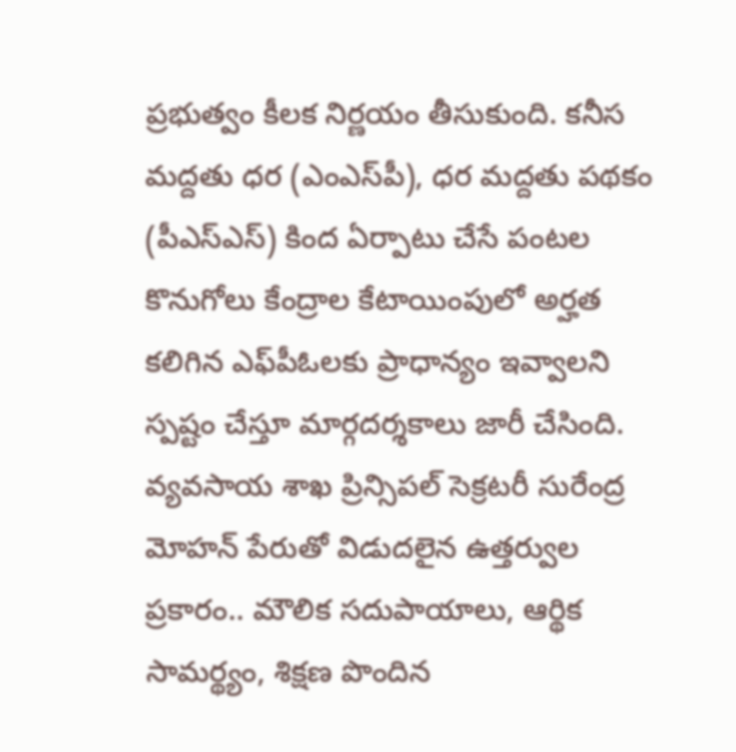ప్రభుత్వం కీలక నిర్ణయం తీసుకుంది. కనీస మద్దతు ధర (ఎంఎస్‌పీ), ధర మద్దతు పథకం (పీఎస్‌ఎస్) కింద ఏర్పాటు చేసే పంటల కొనుగోలు కేంద్రాల కేటాయింపులో అర్హత కలిగిన ఎఫ్‌పీఓలకు ప్రాధాన్యం ఇవ్వాలని స్పష్టం చేస్తూ మార్గదర్శకాలు జారీ చేసింది. వ్యవసాయ శాఖ ప్రిన్సిపల్ సెక్రటరీ సురేంద్ర మోహన్ పేరుతో విడుదలైన ఉత్తర్వుల ప్రకారం.. మౌలిక సదుపాయాలు, ఆర్థిక సామర్థ్యం, శిక్షణ పొందిన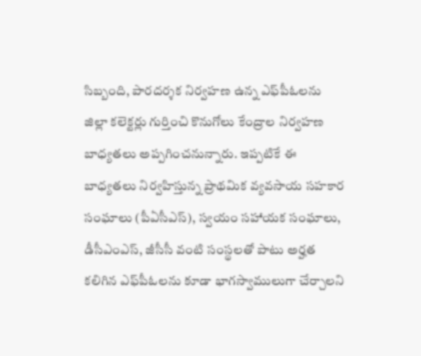సిబ్బంది, పారదర్శక నిర్వహణ ఉన్న ఎఫ్‌పీఓలను జిల్లా కలెక్టర్లు గుర్తించి కొనుగోలు కేంద్రాల నిర్వహణ బాధ్యతలు అప్పగించనున్నారు. ఇప్పటికే ఈ బాధ్యతలు నిర్వహిస్తున్న ప్రాథమిక వ్యవసాయ సహకార సంఘాలు (పీఏసీఎస్), స్వయం సహాయక సంఘాలు, డీసీఎంఎస్, జీసీసీ వంటి సంస్థలతో పాటు అర్హత కలిగిన ఎఫ్‌పీఓలను కూడా భాగస్వాములుగా చేర్చాలని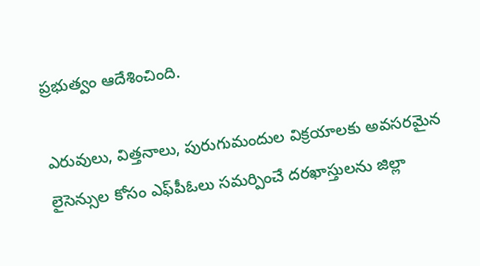ప్రభుత్వం ఆదేశించింది.

ఎరువులు, విత్తనాలు, పురుగుమందుల విక్రయాలకు అవసరమైన లైసెన్సుల కోసం ఎఫ్‌పీఓలు సమర్పించే దరఖాస్తులను జిల్లా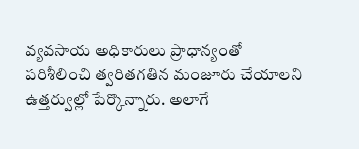వ్యవసాయ అధికారులు ప్రాధాన్యంతో పరిశీలించి త్వరితగతిన మంజూరు చేయాలని ఉత్తర్వుల్లో పేర్కొన్నారు. అలాగే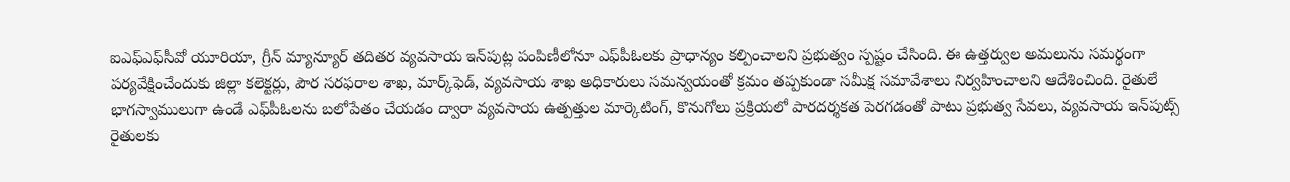ఐఎఫ్‌ఎఫ్‌సీవో యూరియా, గ్రీన్ మ్యాన్యూర్ తదితర వ్యవసాయ ఇన్‌పుట్ల పంపిణీలోనూ ఎఫ్‌పీఓలకు ప్రాధాన్యం కల్పించాలని ప్రభుత్వం స్పష్టం చేసింది. ఈ ఉత్తర్వుల అమలును సమర్థంగా పర్యవేక్షించేందుకు జిల్లా కలెక్టర్లు, పౌర సరఫరాల శాఖ, మార్క్‌ఫెడ్, వ్యవసాయ శాఖ అధికారులు సమన్వయంతో క్రమం తప్పకుండా సమీక్ష సమావేశాలు నిర్వహించాలని ఆదేశించింది. రైతులే భాగస్వాములుగా ఉండే ఎఫ్‌పీఓలను బలోపేతం చేయడం ద్వారా వ్యవసాయ ఉత్పత్తుల మార్కెటింగ్, కొనుగోలు ప్రక్రియలో పారదర్శకత పెరగడంతో పాటు ప్రభుత్వ సేవలు, వ్యవసాయ ఇన్‌పుట్స్ రైతులకు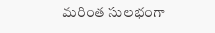మరింత సులభంగా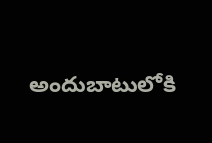అందుబాటులోకి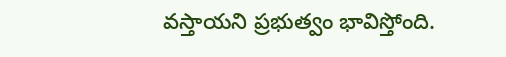వస్తాయని ప్రభుత్వం భావిస్తోంది.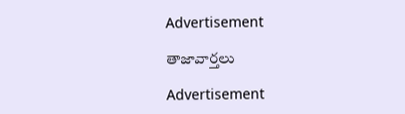Advertisement

తాజావార్తలు

Advertisement